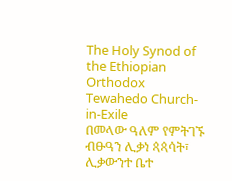The Holy Synod of the Ethiopian Orthodox Tewahedo Church-in-Exile
በመላው ዓለም የምትገኙ ብፁዓን ሊቃነ ጳጳሳት፣ ሊቃውንተ ቤተ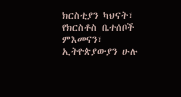ክርስቲያን ካህናት፣ የክርስቶስ ቤተሰቦች ምእመናን፣ ኢትዮጵያውያን ሁሉ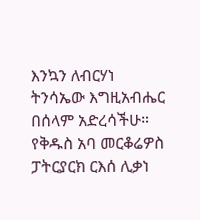እንኳን ለብርሃነ ትንሳኤው እግዚአብሔር በሰላም አድረሳችሁ። የቅዱስ አባ መርቆሬዎስ ፓትርያርክ ርእሰ ሊቃነ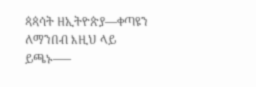ጳጳሳት ዘኢትዮጵያ—ቀጣዩን ለማንበብ እዚህ ላይ ይጫኑ—–